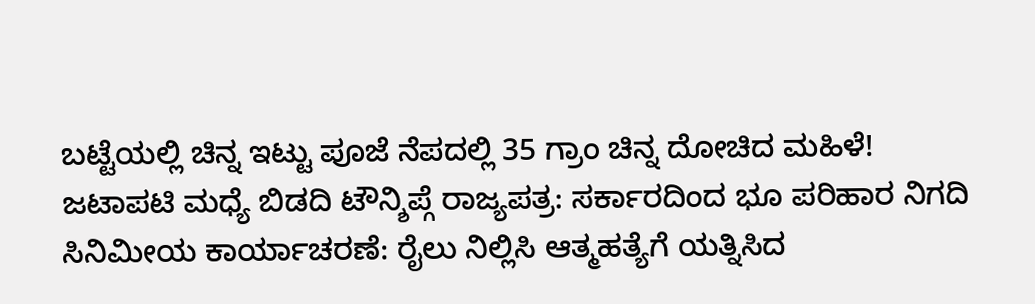ಬಟ್ಟೆಯಲ್ಲಿ ಚಿನ್ನ ಇಟ್ಟು ಪೂಜೆ ನೆಪದಲ್ಲಿ 35 ಗ್ರಾಂ ಚಿನ್ನ ದೋಚಿದ ಮಹಿಳೆ!
ಜಟಾಪಟಿ ಮಧ್ಯೆ ಬಿಡದಿ ಟೌನ್ಶಿಪ್ಗೆ ರಾಜ್ಯಪತ್ರ: ಸರ್ಕಾರದಿಂದ ಭೂ ಪರಿಹಾರ ನಿಗದಿ
ಸಿನಿಮೀಯ ಕಾರ್ಯಾಚರಣೆ: ರೈಲು ನಿಲ್ಲಿಸಿ ಆತ್ಮಹತ್ಯೆಗೆ ಯತ್ನಿಸಿದ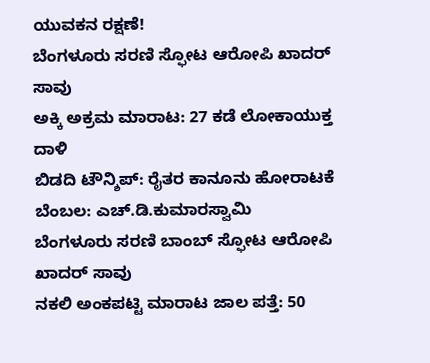ಯುವಕನ ರಕ್ಷಣೆ!
ಬೆಂಗಳೂರು ಸರಣಿ ಸ್ಫೋಟ ಆರೋಪಿ ಖಾದರ್ ಸಾವು
ಅಕ್ಕಿ ಅಕ್ರಮ ಮಾರಾಟ: 27 ಕಡೆ ಲೋಕಾಯುಕ್ತ ದಾಳಿ
ಬಿಡದಿ ಟೌನ್ಶಿಪ್: ರೈತರ ಕಾನೂನು ಹೋರಾಟಕೆ ಬೆಂಬಲ: ಎಚ್.ಡಿ.ಕುಮಾರಸ್ವಾಮಿ
ಬೆಂಗಳೂರು ಸರಣಿ ಬಾಂಬ್ ಸ್ಫೋಟ ಆರೋಪಿ ಖಾದರ್ ಸಾವು
ನಕಲಿ ಅಂಕಪಟ್ಟಿ ಮಾರಾಟ ಜಾಲ ಪತ್ತೆ: 50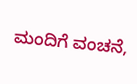ಮಂದಿಗೆ ವಂಚನೆ,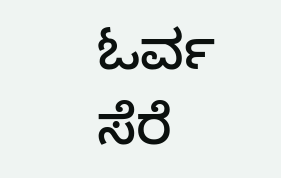ಓರ್ವ ಸೆರೆ